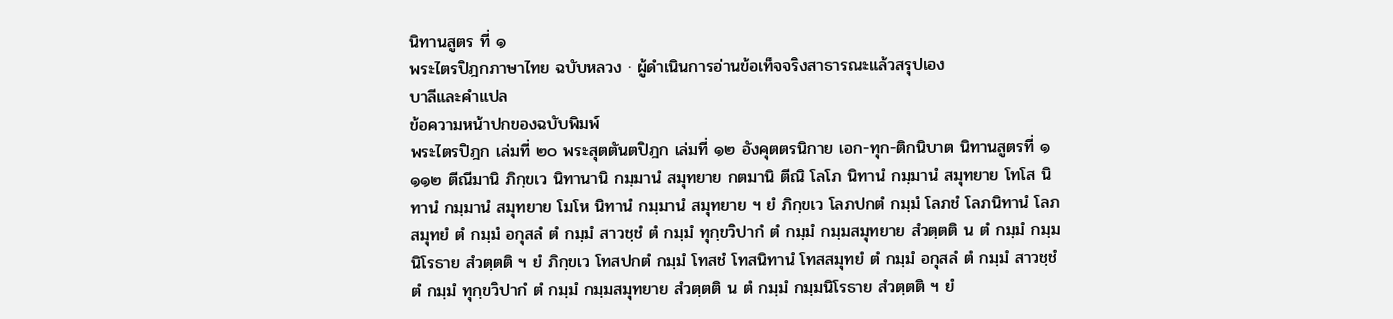นิทานสูตร ที่ ๑
พระไตรปิฎกภาษาไทย ฉบับหลวง · ผู้ดำเนินการอ่านข้อเท็จจริงสาธารณะแล้วสรุปเอง
บาลีและคำแปล
ข้อความหน้าปกของฉบับพิมพ์
พระไตรปิฎก เล่มที่ ๒๐ พระสุตตันตปิฎก เล่มที่ ๑๒ อังคุตตรนิกาย เอก-ทุก-ติกนิบาต นิทานสูตรที่ ๑
๑๑๒ ตีณีมานิ ภิกฺขเว นิทานานิ กมฺมานํ สมุทยาย กตมานิ ตีณิ โลโภ นิทานํ กมฺมานํ สมุทยาย โทโส นิทานํ กมฺมานํ สมุทยาย โมโห นิทานํ กมฺมานํ สมุทยาย ฯ ยํ ภิกฺขเว โลภปกตํ กมฺมํ โลภชํ โลภนิทานํ โลภสมุทยํ ตํ กมฺมํ อกุสลํ ตํ กมฺมํ สาวชฺชํ ตํ กมฺมํ ทุกฺขวิปากํ ตํ กมฺมํ กมฺมสมุทยาย สํวตฺตติ น ตํ กมฺมํ กมฺมนิโรธาย สํวตฺตติ ฯ ยํ ภิกฺขเว โทสปกตํ กมฺมํ โทสชํ โทสนิทานํ โทสสมุทยํ ตํ กมฺมํ อกุสลํ ตํ กมฺมํ สาวชฺชํ ตํ กมฺมํ ทุกฺขวิปากํ ตํ กมฺมํ กมฺมสมุทยาย สํวตฺตติ น ตํ กมฺมํ กมฺมนิโรธาย สํวตฺตติ ฯ ยํ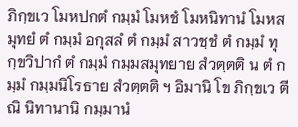ภิกฺขเว โมหปกตํ กมฺมํ โมหชํ โมหนิทานํ โมหสมุทยํ ตํ กมฺมํ อกุสลํ ตํ กมฺมํ สาวชฺชํ ตํ กมฺมํ ทุกฺขวิปากํ ตํ กมฺมํ กมฺมสมุทยาย สํวตฺตติ น ตํ กมฺมํ กมฺมนิโรธาย สํวตฺตติ ฯ อิมานิ โข ภิกฺขเว ตีณิ นิทานานิ กมฺมานํ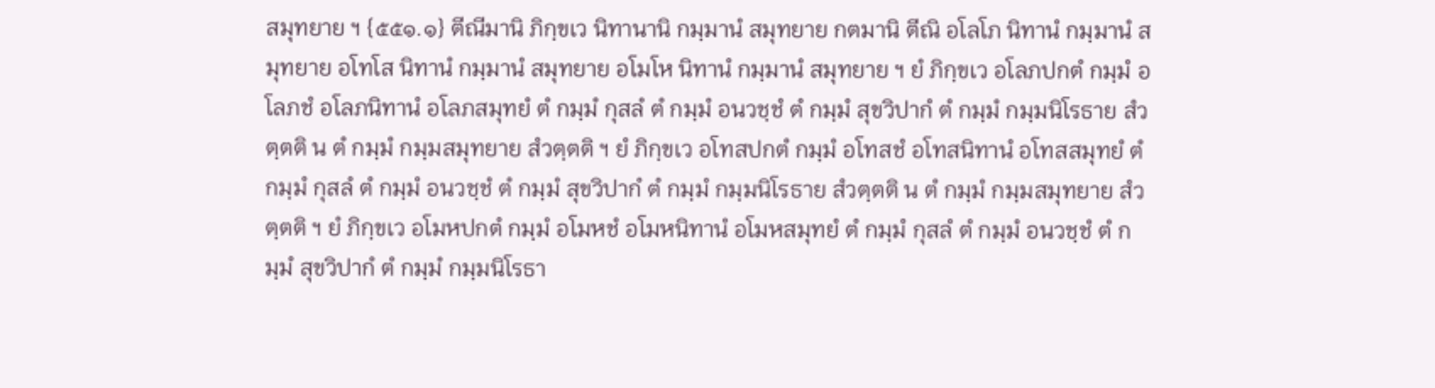สมุทยาย ฯ {๕๕๑.๑} ตีณีมานิ ภิกฺขเว นิทานานิ กมฺมานํ สมุทยาย กตมานิ ตีณิ อโลโภ นิทานํ กมฺมานํ สมุทยาย อโทโส นิทานํ กมฺมานํ สมุทยาย อโมโห นิทานํ กมฺมานํ สมุทยาย ฯ ยํ ภิกฺขเว อโลภปกตํ กมฺมํ อโลภชํ อโลภนิทานํ อโลภสมุทยํ ตํ กมฺมํ กุสลํ ตํ กมฺมํ อนวชฺชํ ตํ กมฺมํ สุขวิปากํ ตํ กมฺมํ กมฺมนิโรธาย สํวตฺตติ น ตํ กมฺมํ กมฺมสมุทยาย สํวตฺตติ ฯ ยํ ภิกฺขเว อโทสปกตํ กมฺมํ อโทสชํ อโทสนิทานํ อโทสสมุทยํ ตํ กมฺมํ กุสลํ ตํ กมฺมํ อนวชฺชํ ตํ กมฺมํ สุขวิปากํ ตํ กมฺมํ กมฺมนิโรธาย สํวตฺตติ น ตํ กมฺมํ กมฺมสมุทยาย สํวตฺตติ ฯ ยํ ภิกฺขเว อโมหปกตํ กมฺมํ อโมหชํ อโมหนิทานํ อโมหสมุทยํ ตํ กมฺมํ กุสลํ ตํ กมฺมํ อนวชฺชํ ตํ กมฺมํ สุขวิปากํ ตํ กมฺมํ กมฺมนิโรธา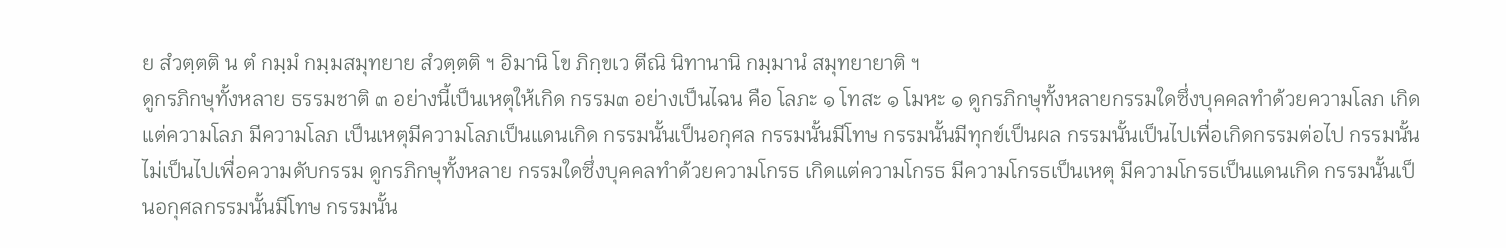ย สํวตฺตติ น ตํ กมฺมํ กมฺมสมุทยาย สํวตฺตติ ฯ อิมานิ โข ภิกฺขเว ตีณิ นิทานานิ กมฺมานํ สมุทยายาติ ฯ
ดูกรภิกษุทั้งหลาย ธรรมชาติ ๓ อย่างนี้เป็นเหตุให้เกิด กรรม๓ อย่างเป็นไฉน คือ โลภะ ๑ โทสะ ๑ โมหะ ๑ ดูกรภิกษุทั้งหลายกรรมใดซึ่งบุคคลทำด้วยความโลภ เกิดแต่ความโลภ มีความโลภ เป็นเหตุมีความโลภเป็นแดนเกิด กรรมนั้นเป็นอกุศล กรรมนั้นมีโทษ กรรมนั้นมีทุกข์เป็นผล กรรมนั้นเป็นไปเพื่อเกิดกรรมต่อไป กรรมนั้นไม่เป็นไปเพื่อความดับกรรม ดูกรภิกษุทั้งหลาย กรรมใดซึ่งบุคคลทำด้วยความโกรธ เกิดแต่ความโกรธ มีความโกรธเป็นเหตุ มีความโกรธเป็นแดนเกิด กรรมนั้นเป็นอกุศลกรรมนั้นมีโทษ กรรมนั้น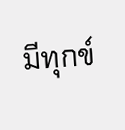มีทุกข์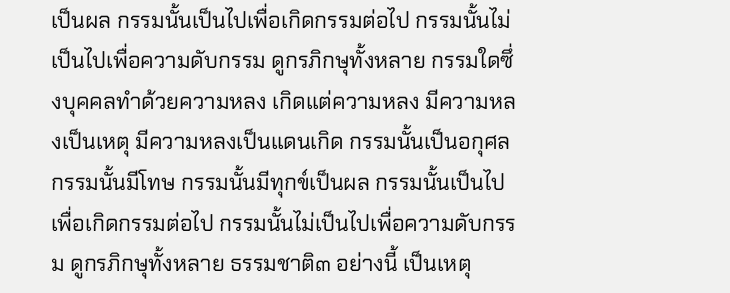เป็นผล กรรมนั้นเป็นไปเพื่อเกิดกรรมต่อไป กรรมนั้นไม่เป็นไปเพื่อความดับกรรม ดูกรภิกษุทั้งหลาย กรรมใดซึ่งบุคคลทำด้วยความหลง เกิดแต่ความหลง มีความหลงเป็นเหตุ มีความหลงเป็นแดนเกิด กรรมนั้นเป็นอกุศล กรรมนั้นมีโทษ กรรมนั้นมีทุกข์เป็นผล กรรมนั้นเป็นไปเพื่อเกิดกรรมต่อไป กรรมนั้นไม่เป็นไปเพื่อความดับกรรม ดูกรภิกษุทั้งหลาย ธรรมชาติ๓ อย่างนี้ เป็นเหตุ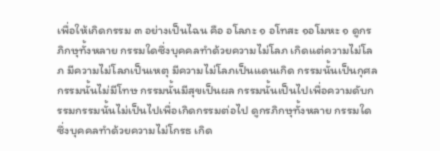เพื่อให้เกิดกรรม ๓ อย่างเป็นไฉน คือ อโลภะ ๑ อโทสะ ๑อโมหะ ๑ ดูกรภิกษุทั้งหลาย กรรมใดซึ่งบุคคลทำด้วยความไม่โลภ เกิดแต่ความไม่โลภ มีความไม่โลภเป็นเหตุ มีความไม่โลภเป็นแดนเกิด กรรมนั้นเป็นกุศลกรรมนั้นไม่มีโทษ กรรมนั้นมีสุขเป็นผล กรรมนั้นเป็นไปเพื่อความดับกรรมกรรมนั้นไม่เป็นไปเพื่อเกิดกรรมต่อไป ดูกรภิกษุทั้งหลาย กรรมใดซึ่งบุคคลทำด้วยความไม่โกรธ เกิด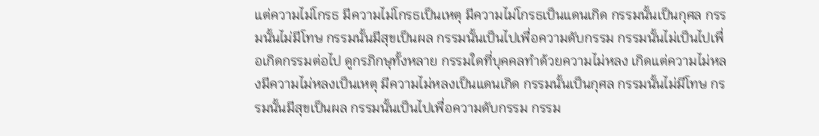แต่ความไม่โกรธ มีความไม่โกรธเป็นเหตุ มีความไม่โกรธเป็นแดนเกิด กรรมนั้นเป็นกุศล กรรมนั้นไม่มีโทษ กรรมนั้นมีสุขเป็นผล กรรมนั้นเป็นไปเพื่อความดับกรรม กรรมนั้นไม่เป็นไปเพื่อเกิดกรรมต่อไป ดูกรภิกษุทั้งหลาย กรรมใดที่บุคคลทำด้วยความไม่หลง เกิดแต่ความไม่หลงมีความไม่หลงเป็นเหตุ มีความไม่หลงเป็นแดนเกิด กรรมนั้นเป็นกุศล กรรมนั้นไม่มีโทษ กรรมนั้นมีสุขเป็นผล กรรมนั้นเป็นไปเพื่อความดับกรรม กรรม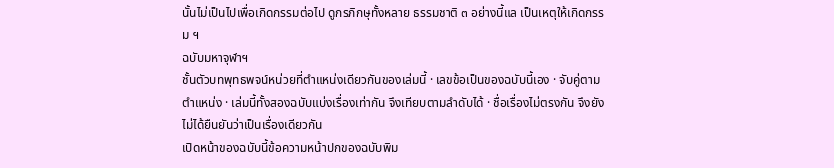นั้นไม่เป็นไปเพื่อเกิดกรรมต่อไป ดูกรภิกษุทั้งหลาย ธรรมชาติ ๓ อย่างนี้แล เป็นเหตุให้เกิดกรรม ฯ
ฉบับมหาจุฬาฯ
ชั้นตัวบทพุทธพจน์หน่วยที่ตำแหน่งเดียวกันของเล่มนี้ · เลขข้อเป็นของฉบับนี้เอง · จับคู่ตามตำแหน่ง · เล่มนี้ทั้งสองฉบับแบ่งเรื่องเท่ากัน จึงเทียบตามลำดับได้ · ชื่อเรื่องไม่ตรงกัน จึงยังไม่ได้ยืนยันว่าเป็นเรื่องเดียวกัน
เปิดหน้าของฉบับนี้ข้อความหน้าปกของฉบับพิม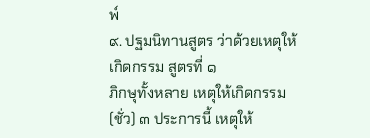พ์
๙. ปฐมนิทานสูตร ว่าด้วยเหตุให้เกิดกรรม สูตรที่ ๑
ภิกษุทั้งหลาย เหตุให้เกิดกรรม(ชั่ว) ๓ ประการนี้ เหตุให้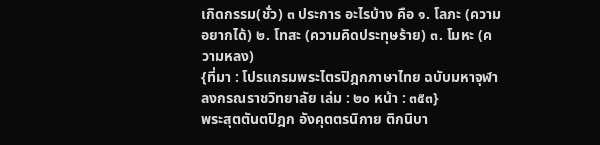เกิดกรรม(ชั่ว) ๓ ประการ อะไรบ้าง คือ ๑. โลภะ (ความอยากได้) ๒. โทสะ (ความคิดประทุษร้าย) ๓. โมหะ (ความหลง)
{ที่มา : โปรแกรมพระไตรปิฎกภาษาไทย ฉบับมหาจุฬาลงกรณราชวิทยาลัย เล่ม : ๒๐ หน้า : ๓๕๓}
พระสุตตันตปิฎก อังคุตตรนิกาย ติกนิบา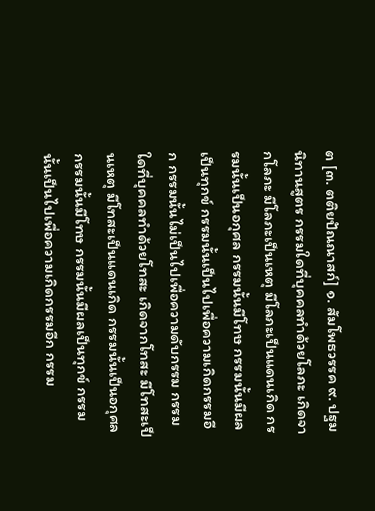ต [๓. ตติยปัณณาสก์] ๑. สัมโพธวรรค ๙. ปฐมนิทานสูตร กรรมใดที่บุคคลทำด้วยโลภะ เกิดจากโลภะ มีโลภะเป็นเหตุ มีโลภะเป็นแดนเกิด กรรมนั้นเป็นอกุศล กรรมนั้นมีโทษ กรรมนั้นมีผลเป็นทุกข์ กรรมนั้นเป็นไปเพื่อความเกิดกรรมอีก กรรมนั้นไม่เป็นไปเพื่อความดับกรรม กรรมใดที่บุคคลทำด้วยโทสะ เกิดจากโทสะ มีโทสะเป็นเหตุ มีโทสะเป็นแดนเกิด กรรมนั้นเป็นอกุศล กรรมนั้นมีโทษ กรรมนั้นมีผลเป็นทุกข์ กรรมนั้นเป็นไปเพื่อความเกิดกรรมอีก กรรม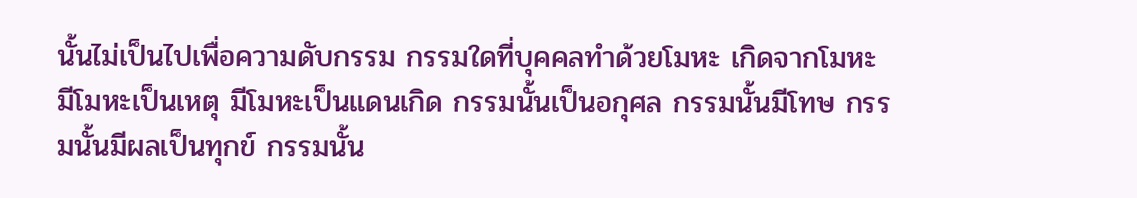นั้นไม่เป็นไปเพื่อความดับกรรม กรรมใดที่บุคคลทำด้วยโมหะ เกิดจากโมหะ มีโมหะเป็นเหตุ มีโมหะเป็นแดนเกิด กรรมนั้นเป็นอกุศล กรรมนั้นมีโทษ กรรมนั้นมีผลเป็นทุกข์ กรรมนั้น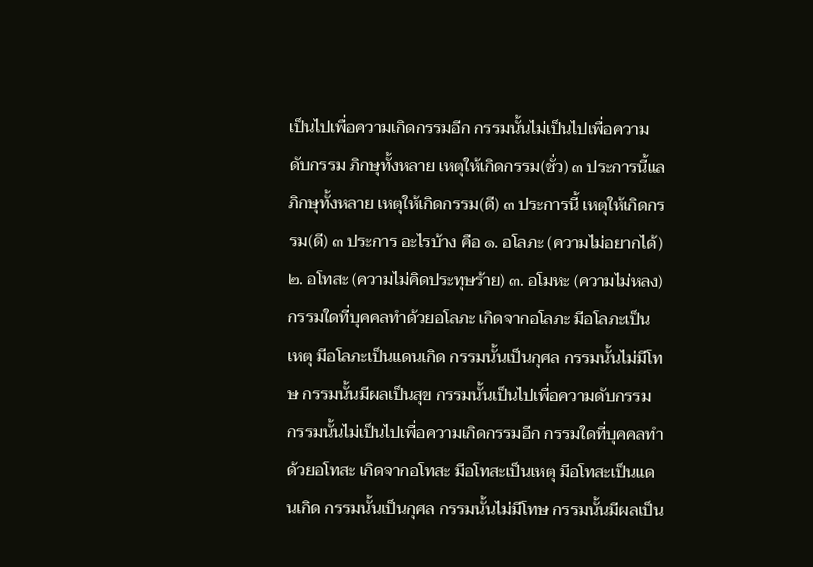เป็นไปเพื่อความเกิดกรรมอีก กรรมนั้นไม่เป็นไปเพื่อความดับกรรม ภิกษุทั้งหลาย เหตุให้เกิดกรรม(ชั่ว) ๓ ประการนี้แล ภิกษุทั้งหลาย เหตุให้เกิดกรรม(ดี) ๓ ประการนี้ เหตุให้เกิดกรรม(ดี) ๓ ประการ อะไรบ้าง คือ ๑. อโลภะ (ความไม่อยากได้) ๒. อโทสะ (ความไม่คิดประทุษร้าย) ๓. อโมหะ (ความไม่หลง) กรรมใดที่บุคคลทำด้วยอโลภะ เกิดจากอโลภะ มีอโลภะเป็นเหตุ มีอโลภะเป็นแดนเกิด กรรมนั้นเป็นกุศล กรรมนั้นไม่มีโทษ กรรมนั้นมีผลเป็นสุข กรรมนั้นเป็นไปเพื่อความดับกรรม กรรมนั้นไม่เป็นไปเพื่อความเกิดกรรมอีก กรรมใดที่บุคคลทำด้วยอโทสะ เกิดจากอโทสะ มีอโทสะเป็นเหตุ มีอโทสะเป็นแดนเกิด กรรมนั้นเป็นกุศล กรรมนั้นไม่มีโทษ กรรมนั้นมีผลเป็น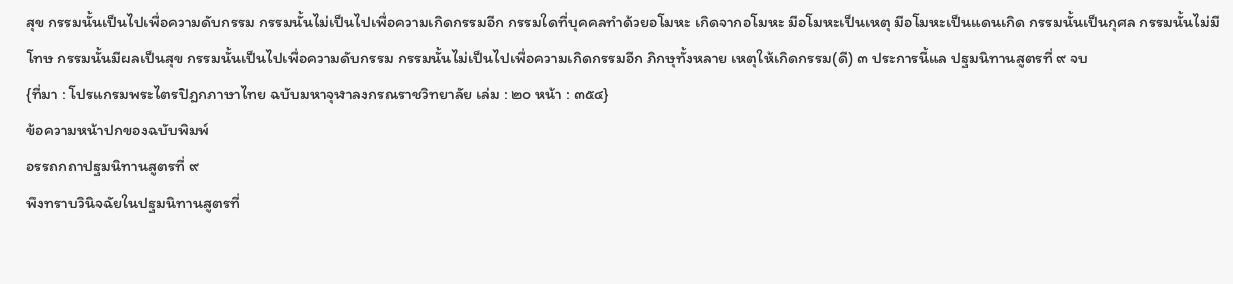สุข กรรมนั้นเป็นไปเพื่อความดับกรรม กรรมนั้นไม่เป็นไปเพื่อความเกิดกรรมอีก กรรมใดที่บุคคลทำด้วยอโมหะ เกิดจากอโมหะ มีอโมหะเป็นเหตุ มีอโมหะเป็นแดนเกิด กรรมนั้นเป็นกุศล กรรมนั้นไม่มีโทษ กรรมนั้นมีผลเป็นสุข กรรมนั้นเป็นไปเพื่อความดับกรรม กรรมนั้นไม่เป็นไปเพื่อความเกิดกรรมอีก ภิกษุทั้งหลาย เหตุให้เกิดกรรม(ดี) ๓ ประการนี้แล ปฐมนิทานสูตรที่ ๙ จบ
{ที่มา : โปรแกรมพระไตรปิฎกภาษาไทย ฉบับมหาจุฬาลงกรณราชวิทยาลัย เล่ม : ๒๐ หน้า : ๓๕๔}
ข้อความหน้าปกของฉบับพิมพ์
อรรถกถาปฐมนิทานสูตรที่ ๙
พึงทราบวินิจฉัยในปฐมนิทานสูตรที่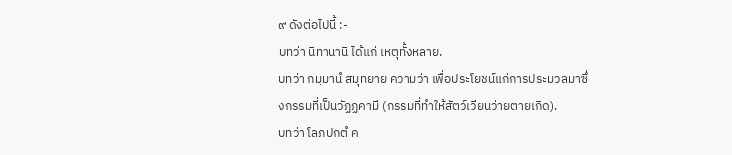๙ ดังต่อไปนี้ :-
บทว่า นิทานานิ ได้แก่ เหตุทั้งหลาย.
บทว่า กมฺมานํ สมุทยาย ความว่า เพื่อประโยชน์แก่การประมวลมาซึ่งกรรมที่เป็นวัฏฏคามี (กรรมที่ทำให้สัตว์เวียนว่ายตายเกิด).
บทว่า โลภปกตํ ค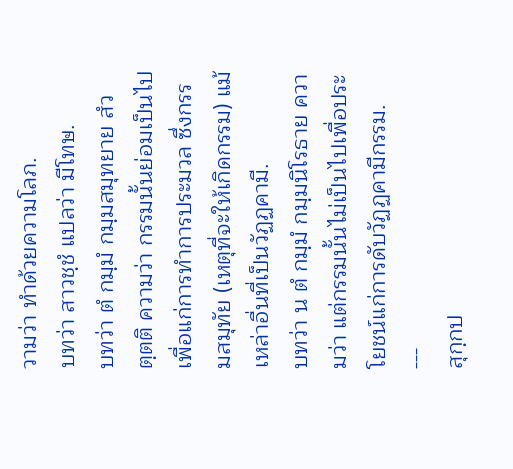วามว่า ทำด้วยความโลภ.
บทว่า สาวชฺชํ แปลว่า มีโทษ.
บทว่า ตํ กมฺมํ กมฺมสมุทยาย สํวตฺตติ ความว่า กรรมนั้นย่อมเป็นไปเพื่อแก่การทำการประมวล ซึ่งกรรมสมุทัย (เหตุที่จะให้เกิดกรรม) แม้เหล่าอื่นที่เป็นวัฏฏคามี.
บทว่า น ตํ กมฺมํ กมฺมนิโรธาย ความว่า แต่กรรมนั้นไม่เป็นไปเพื่อประโยชน์แก่การดับวัฏฏคามีกรรม.
---
สุกฺกป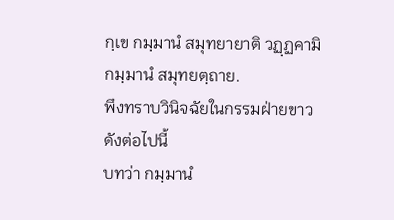กฺเข กมฺมานํ สมุทยายาติ วฏฺฏคามิกมฺมานํ สมุทยตฺถาย.
พึงทราบวินิจฉัยในกรรมฝ่ายขาวดังต่อไปนี้
บทว่า กมฺมานํ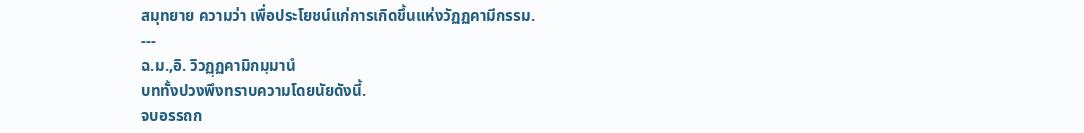สมุทยาย ความว่า เพื่อประโยชน์แก่การเกิดขึ้นแห่งวัฏฏคามีกรรม.
---
ฉ.ม.,อิ. วิวฏฺฏคามิกมฺมานํ
บททั้งปวงพึงทราบความโดยนัยดังนี้.
จบอรรถก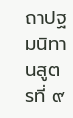ถาปฐมนิทานสูตรที่ ๙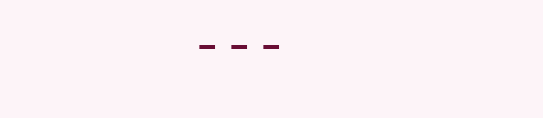---